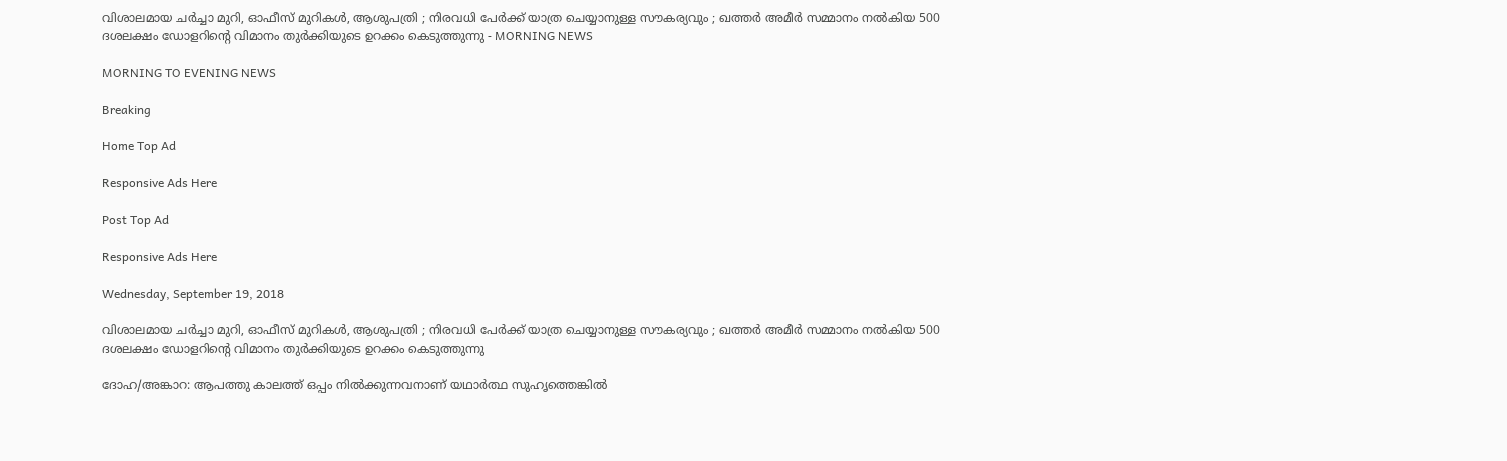വിശാലമായ ചര്‍ച്ചാ മുറി, ഓഫീസ് മുറികള്‍, ആശുപത്രി ; നിരവധി പേര്‍ക്ക് യാത്ര ചെയ്യാനുള്ള സൗകര്യവും ; ഖത്തര്‍ അമീര്‍ സമ്മാനം നല്‍കിയ 500 ദശലക്ഷം ഡോളറിന്റെ വിമാനം തുര്‍ക്കിയുടെ ഉറക്കം കെടുത്തുന്നു - MORNING NEWS

MORNING TO EVENING NEWS

Breaking

Home Top Ad

Responsive Ads Here

Post Top Ad

Responsive Ads Here

Wednesday, September 19, 2018

വിശാലമായ ചര്‍ച്ചാ മുറി, ഓഫീസ് മുറികള്‍, ആശുപത്രി ; നിരവധി പേര്‍ക്ക് യാത്ര ചെയ്യാനുള്ള സൗകര്യവും ; ഖത്തര്‍ അമീര്‍ സമ്മാനം നല്‍കിയ 500 ദശലക്ഷം ഡോളറിന്റെ വിമാനം തുര്‍ക്കിയുടെ ഉറക്കം കെടുത്തുന്നു

ദോഹ/അങ്കാറ: ആപത്തു കാലത്ത് ഒപ്പം നില്‍ക്കുന്നവനാണ് യഥാര്‍ത്ഥ സുഹൃത്തെങ്കില്‍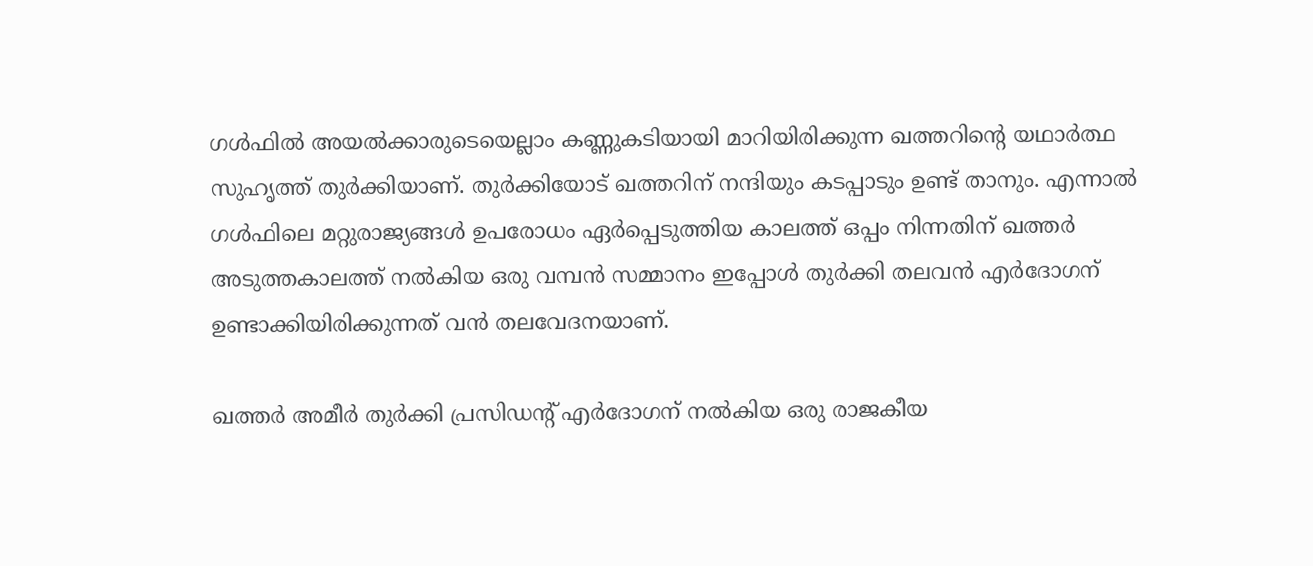ഗള്‍ഫില്‍ അയല്‍ക്കാരുടെയെല്ലാം കണ്ണുകടിയായി മാറിയിരിക്കുന്ന ഖത്തറിന്റെ യഥാര്‍ത്ഥ സുഹൃത്ത് തുര്‍ക്കിയാണ്. തുര്‍ക്കിയോട് ഖത്തറിന് നന്ദിയും കടപ്പാടും ഉണ്ട് താനും. എന്നാല്‍ ഗള്‍ഫിലെ മറ്റുരാജ്യങ്ങള്‍ ഉപരോധം ഏര്‍പ്പെടുത്തിയ കാലത്ത് ഒപ്പം നിന്നതിന് ഖത്തര്‍ അടുത്തകാലത്ത് നല്‍കിയ ഒരു വമ്പന്‍ സമ്മാനം ഇപ്പോള്‍ തുര്‍ക്കി തലവന്‍ എര്‍ദോഗന് ഉണ്ടാക്കിയിരിക്കുന്നത് വന്‍ തലവേദനയാണ്.

ഖത്തര്‍ അമീര്‍ തുര്‍ക്കി പ്രസിഡന്റ് എര്‍ദോഗന് നല്‍കിയ ഒരു രാജകീയ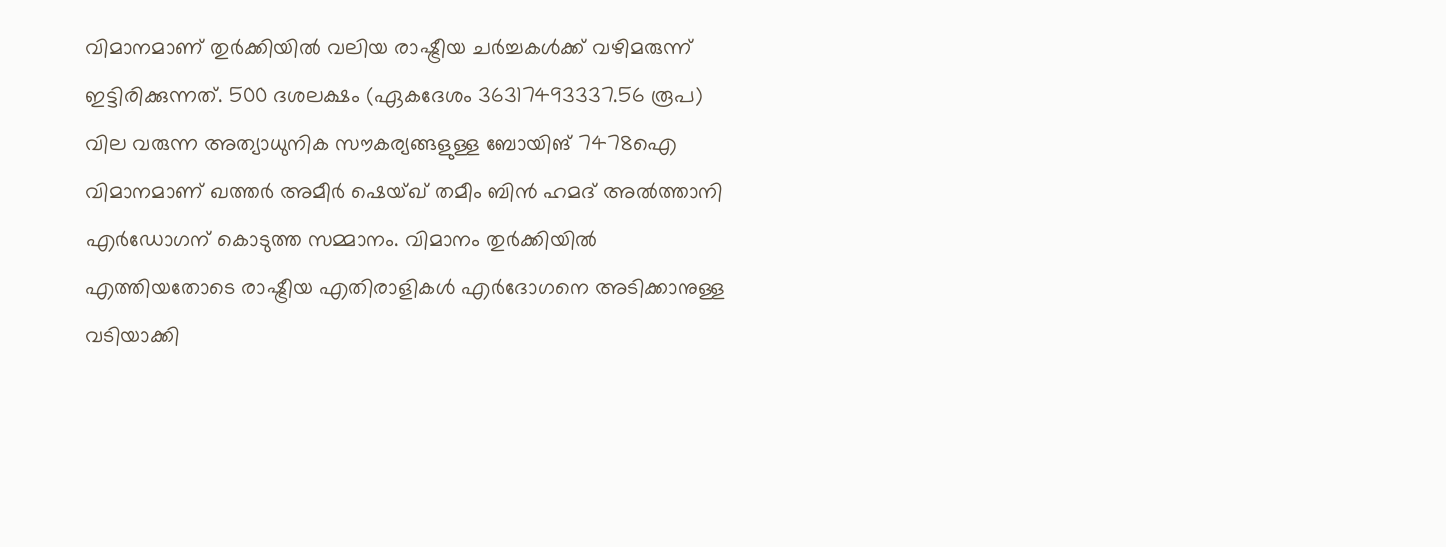വിമാനമാണ് തുര്‍ക്കിയില്‍ വലിയ രാഷ്ട്രീയ ചര്‍ച്ചകള്‍ക്ക് വഴിമരുന്ന് ഇട്ടിരിക്കുന്നത്. 500 ദശലക്ഷം (ഏകദേശം 36317493337.56 രൂപ) വില വരുന്ന അത്യാധുനിക സൗകര്യങ്ങളുള്ള ബോയിങ് 7478ഐ വിമാനമാണ് ഖത്തര്‍ അമീര്‍ ഷെയ്ഖ് തമീം ബിന്‍ ഹമദ് അല്‍ത്താനി എര്‍ഡോഗന് കൊടുത്ത സമ്മാനം. വിമാനം തുര്‍ക്കിയില്‍ എത്തിയതോടെ രാഷ്ട്രീയ എതിരാളികള്‍ എര്‍ദോഗനെ അടിക്കാനുള്ള വടിയാക്കി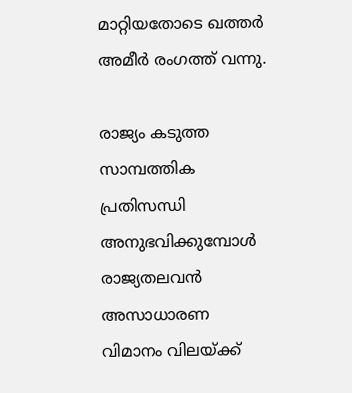മാറ്റിയതോടെ ഖത്തര്‍ അമീര്‍ രംഗത്ത് വന്നു.

രാജ്യം കടുത്ത സാമ്പത്തിക പ്രതിസന്ധി അനുഭവിക്കുമ്പോള്‍ രാജ്യതലവന്‍ അസാധാരണ വിമാനം വിലയ്ക്ക്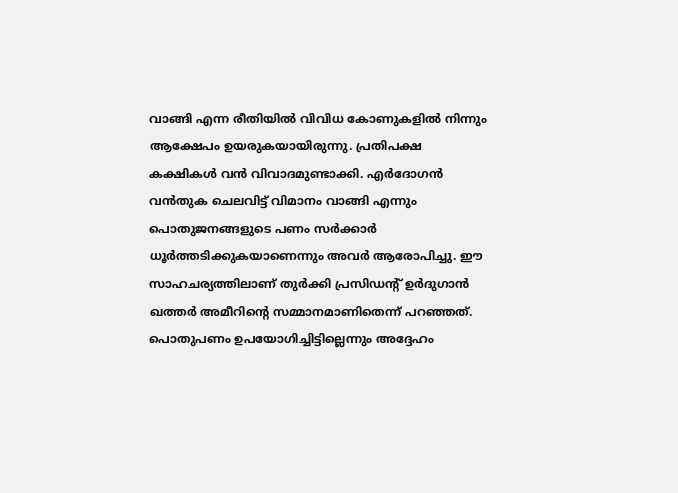വാങ്ങി എന്ന രീതിയില്‍ വിവിധ കോണുകളില്‍ നിന്നും ആക്ഷേപം ഉയരുകയായിരുന്നു. പ്രതിപക്ഷ കക്ഷികള്‍ വന്‍ വിവാദമുണ്ടാക്കി. എര്‍ദോഗന്‍ വന്‍തുക ചെലവിട്ട് വിമാനം വാങ്ങി എന്നും പൊതുജനങ്ങളുടെ പണം സര്‍ക്കാര്‍ ധൂര്‍ത്തടിക്കുകയാണെന്നും അവര്‍ ആരോപിച്ചു. ഈ സാഹചര്യത്തിലാണ് തുര്‍ക്കി പ്രസിഡന്റ് ഉര്‍ദുഗാന്‍ ഖത്തര്‍ അമീറിന്റെ സമ്മാനമാണിതെന്ന് പറഞ്ഞത്. പൊതുപണം ഉപയോഗിച്ചിട്ടില്ലെന്നും അദ്ദേഹം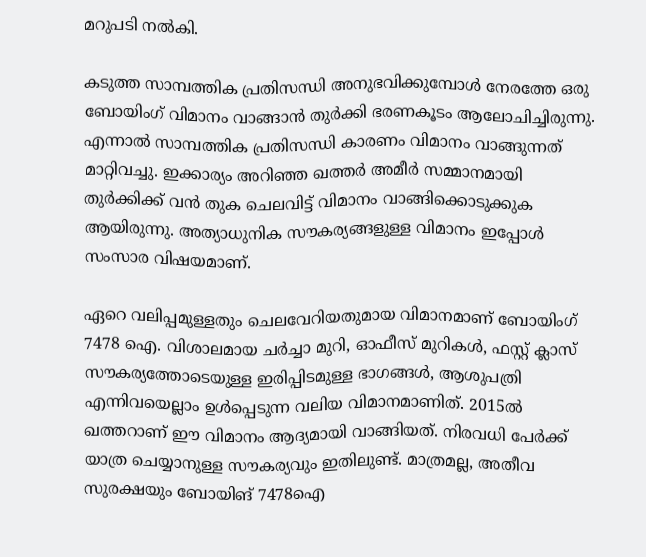മറുപടി നല്‍കി.

കടുത്ത സാമ്പത്തിക പ്രതിസന്ധി അനുഭവിക്കുമ്പോള്‍ നേരത്തേ ഒരു ബോയിംഗ് വിമാനം വാങ്ങാന്‍ തുര്‍ക്കി ഭരണകൂടം ആലോചിച്ചിരുന്നു. എന്നാല്‍ സാമ്പത്തിക പ്രതിസന്ധി കാരണം വിമാനം വാങ്ങുന്നത് മാറ്റിവച്ചു. ഇക്കാര്യം അറിഞ്ഞ ഖത്തര്‍ അമീര്‍ സമ്മാനമായി തുര്‍ക്കിക്ക് വന്‍ തുക ചെലവിട്ട് വിമാനം വാങ്ങിക്കൊടുക്കുക ആയിരുന്നു. അത്യാധുനിക സൗകര്യങ്ങളുള്ള വിമാനം ഇപ്പോള്‍ സംസാര വിഷയമാണ്.

ഏറെ വലിപ്പമുള്ളതും ചെലവേറിയതുമായ വിമാനമാണ് ബോയിംഗ് 7478 ഐ. വിശാലമായ ചര്‍ച്ചാ മുറി, ഓഫീസ് മുറികള്‍, ഫസ്റ്റ് ക്ലാസ് സൗകര്യത്തോടെയുള്ള ഇരിപ്പിടമുള്ള ഭാഗങ്ങള്‍, ആശുപത്രി എന്നിവയെല്ലാം ഉള്‍പ്പെടുന്ന വലിയ വിമാനമാണിത്. 2015ല്‍ ഖത്തറാണ് ഈ വിമാനം ആദ്യമായി വാങ്ങിയത്. നിരവധി പേര്‍ക്ക് യാത്ര ചെയ്യാനുള്ള സൗകര്യവും ഇതിലുണ്ട്. മാത്രമല്ല, അതീവ സുരക്ഷയും ബോയിങ് 7478ഐ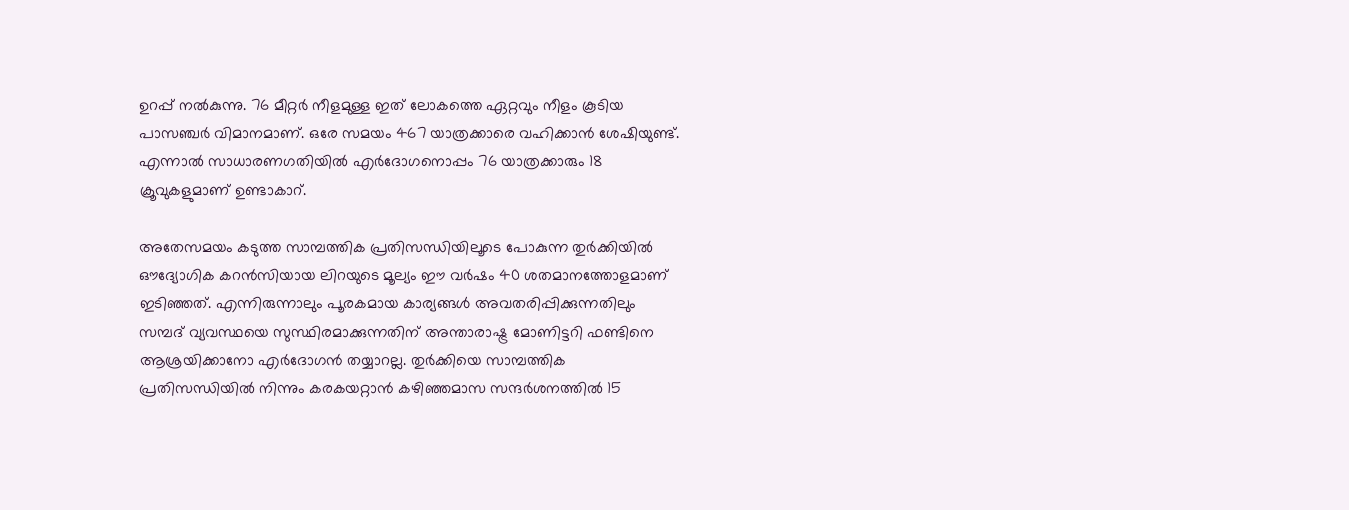ഉറപ്പ് നല്‍കുന്നു. 76 മീറ്റര്‍ നീളമുള്ള ഇത് ലോകത്തെ ഏറ്റവും നീളം കൂടിയ പാസഞ്ചര്‍ വിമാനമാണ്. ഒരേ സമയം 467 യാത്രക്കാരെ വഹിക്കാന്‍ ശേഷിയുണ്ട്. എന്നാല്‍ സാധാരണഗതിയില്‍ എര്‍ദോഗനൊപ്പം 76 യാത്രക്കാരും 18 ക്രൂവുകളുമാണ് ഉണ്ടാകാറ്.

അതേസമയം കടുത്ത സാമ്പത്തിക പ്രതിസന്ധിയിലൂടെ പോകുന്ന തുര്‍ക്കിയില്‍ ഔദ്യോഗിക കറന്‍സിയായ ലിറയുടെ മൂല്യം ഈ വര്‍ഷം 40 ശതമാനത്തോളമാണ് ഇടിഞ്ഞത്. എന്നിരുന്നാലും പൂരകമായ കാര്യങ്ങള്‍ അവതരിപ്പിക്കുന്നതിലും സമ്പദ് വ്യവസ്ഥയെ സുസ്ഥിരമാക്കുന്നതിന് അന്താരാഷ്ട്ര മോണിട്ടറി ഫണ്ടിനെ ആശ്രയിക്കാനോ എര്‍ദോഗന്‍ തയ്യാറല്ല. തുര്‍ക്കിയെ സാമ്പത്തിക പ്രതിസന്ധിയില്‍ നിന്നും കരകയറ്റാന്‍ കഴിഞ്ഞമാസ സന്ദര്‍ശനത്തില്‍ 15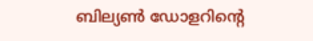ബില്യണ്‍ ഡോളറിന്റെ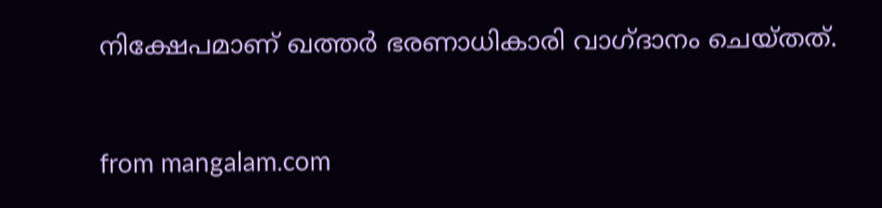നിക്ഷേപമാണ് ഖത്തര്‍ ഭരണാധികാരി വാഗ്ദാനം ചെയ്തത്.



from mangalam.com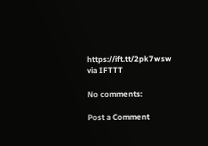https://ift.tt/2pk7wsw
via IFTTT

No comments:

Post a Comment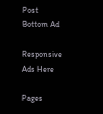Post Bottom Ad

Responsive Ads Here

Pages